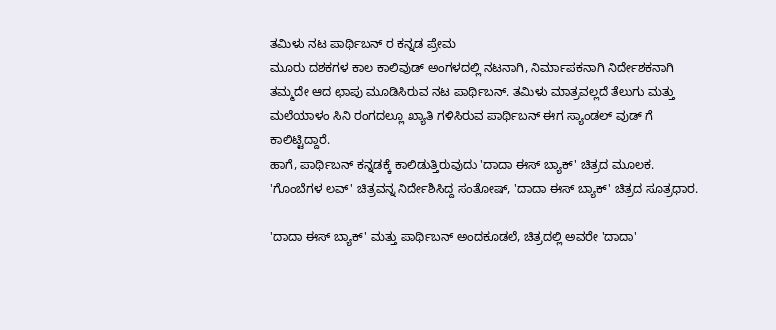ತಮಿಳು ನಟ ಪಾರ್ಥಿಬನ್ ರ ಕನ್ನಡ ಪ್ರೇಮ
ಮೂರು ದಶಕಗಳ ಕಾಲ ಕಾಲಿವುಡ್ ಅಂಗಳದಲ್ಲಿ ನಟನಾಗಿ, ನಿರ್ಮಾಪಕನಾಗಿ ನಿರ್ದೇಶಕನಾಗಿ ತಮ್ಮದೇ ಆದ ಛಾಪು ಮೂಡಿಸಿರುವ ನಟ ಪಾರ್ಥಿಬನ್. ತಮಿಳು ಮಾತ್ರವಲ್ಲದೆ ತೆಲುಗು ಮತ್ತು ಮಲೆಯಾಳಂ ಸಿನಿ ರಂಗದಲ್ಲೂ ಖ್ಯಾತಿ ಗಳಿಸಿರುವ ಪಾರ್ಥಿಬನ್ ಈಗ ಸ್ಯಾಂಡಲ್ ವುಡ್ ಗೆ ಕಾಲಿಟ್ಟಿದ್ದಾರೆ.
ಹಾಗೆ, ಪಾರ್ಥಿಬನ್ ಕನ್ನಡಕ್ಕೆ ಕಾಲಿಡುತ್ತಿರುವುದು 'ದಾದಾ ಈಸ್ ಬ್ಯಾಕ್' ಚಿತ್ರದ ಮೂಲಕ. 'ಗೊಂಬೆಗಳ ಲವ್' ಚಿತ್ರವನ್ನ ನಿರ್ದೇಶಿಸಿದ್ದ ಸಂತೋಷ್, 'ದಾದಾ ಈಸ್ ಬ್ಯಾಕ್' ಚಿತ್ರದ ಸೂತ್ರಧಾರ.

'ದಾದಾ ಈಸ್ ಬ್ಯಾಕ್' ಮತ್ತು ಪಾರ್ಥಿಬನ್ ಅಂದಕೂಡಲೆ, ಚಿತ್ರದಲ್ಲಿ ಅವರೇ 'ದಾದಾ'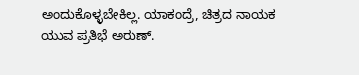ಅಂದುಕೊಳ್ಳಬೇಕಿಲ್ಲ. ಯಾಕಂದ್ರೆ, ಚಿತ್ರದ ನಾಯಕ ಯುವ ಪ್ರತಿಭೆ ಅರುಣ್.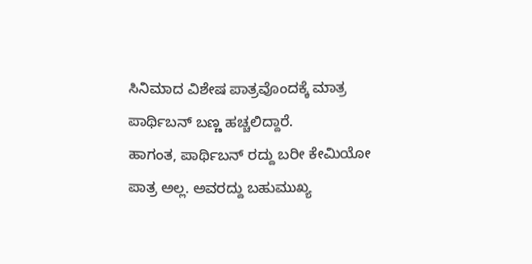ಸಿನಿಮಾದ ವಿಶೇಷ ಪಾತ್ರವೊಂದಕ್ಕೆ ಮಾತ್ರ ಪಾರ್ಥಿಬನ್ ಬಣ್ಣ ಹಚ್ಚಲಿದ್ದಾರೆ.
ಹಾಗಂತ, ಪಾರ್ಥಿಬನ್ ರದ್ದು ಬರೀ ಕೇಮಿಯೋ ಪಾತ್ರ ಅಲ್ಲ. ಅವರದ್ದು ಬಹುಮುಖ್ಯ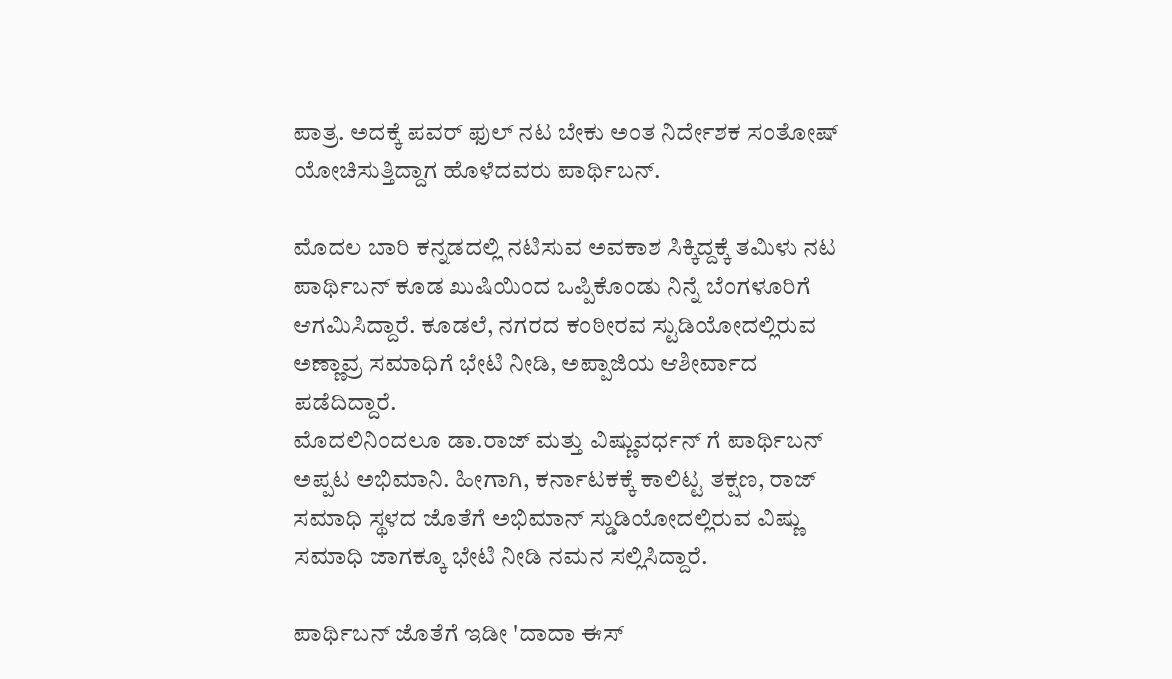ಪಾತ್ರ. ಅದಕ್ಕೆ ಪವರ್ ಫುಲ್ ನಟ ಬೇಕು ಅಂತ ನಿರ್ದೇಶಕ ಸಂತೋಷ್ ಯೋಚಿಸುತ್ತಿದ್ದಾಗ ಹೊಳೆದವರು ಪಾರ್ಥಿಬನ್.

ಮೊದಲ ಬಾರಿ ಕನ್ನಡದಲ್ಲಿ ನಟಿಸುವ ಅವಕಾಶ ಸಿಕ್ಕಿದ್ದಕ್ಕೆ ತಮಿಳು ನಟ ಪಾರ್ಥಿಬನ್ ಕೂಡ ಖುಷಿಯಿಂದ ಒಪ್ಪಿಕೊಂಡು ನಿನ್ನೆ ಬೆಂಗಳೂರಿಗೆ ಆಗಮಿಸಿದ್ದಾರೆ. ಕೂಡಲೆ, ನಗರದ ಕಂಠೀರವ ಸ್ಟುಡಿಯೋದಲ್ಲಿರುವ ಅಣ್ಣಾವ್ರ ಸಮಾಧಿಗೆ ಭೇಟಿ ನೀಡಿ, ಅಪ್ಪಾಜಿಯ ಆಶೀರ್ವಾದ ಪಡೆದಿದ್ದಾರೆ.
ಮೊದಲಿನಿಂದಲೂ ಡಾ.ರಾಜ್ ಮತ್ತು ವಿಷ್ಣುವರ್ಧನ್ ಗೆ ಪಾರ್ಥಿಬನ್ ಅಪ್ಪಟ ಅಭಿಮಾನಿ. ಹೀಗಾಗಿ, ಕರ್ನಾಟಕಕ್ಕೆ ಕಾಲಿಟ್ಟ ತಕ್ಷಣ, ರಾಜ್ ಸಮಾಧಿ ಸ್ಥಳದ ಜೊತೆಗೆ ಅಭಿಮಾನ್ ಸ್ಡುಡಿಯೋದಲ್ಲಿರುವ ವಿಷ್ಣು ಸಮಾಧಿ ಜಾಗಕ್ಕೂ ಭೇಟಿ ನೀಡಿ ನಮನ ಸಲ್ಲಿಸಿದ್ದಾರೆ.

ಪಾರ್ಥಿಬನ್ ಜೊತೆಗೆ ಇಡೀ 'ದಾದಾ ಈಸ್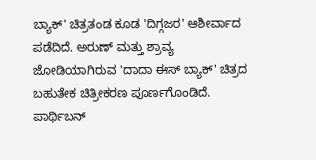ಬ್ಯಾಕ್' ಚಿತ್ರತಂಡ ಕೂಡ 'ದಿಗ್ಗಜರ' ಆಶೀರ್ವಾದ ಪಡೆದಿದೆ. ಅರುಣ್ ಮತ್ತು ಶ್ರಾವ್ಯ ಜೋಡಿಯಾಗಿರುವ 'ದಾದಾ ಈಸ್ ಬ್ಯಾಕ್' ಚಿತ್ರದ ಬಹುತೇಕ ಚಿತ್ರೀಕರಣ ಪೂರ್ಣಗೊಂಡಿದೆ. ಪಾರ್ಥಿಬನ್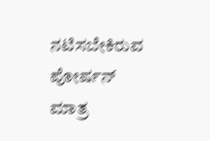ನಟಿಸಬೇಕಿರುವ ಪೋರ್ಷನ್ ಮಾತ್ರ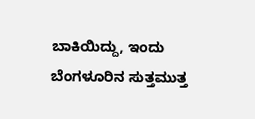ಬಾಕಿಯಿದ್ದು, ಇಂದು ಬೆಂಗಳೂರಿನ ಸುತ್ತಮುತ್ತ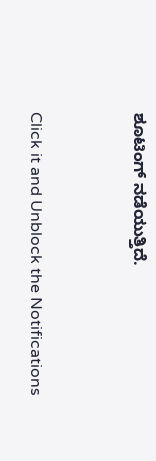ಶೂಟಿಂಗ್ ನಡೆಯುತ್ತಿದೆ.


Click it and Unblock the Notifications